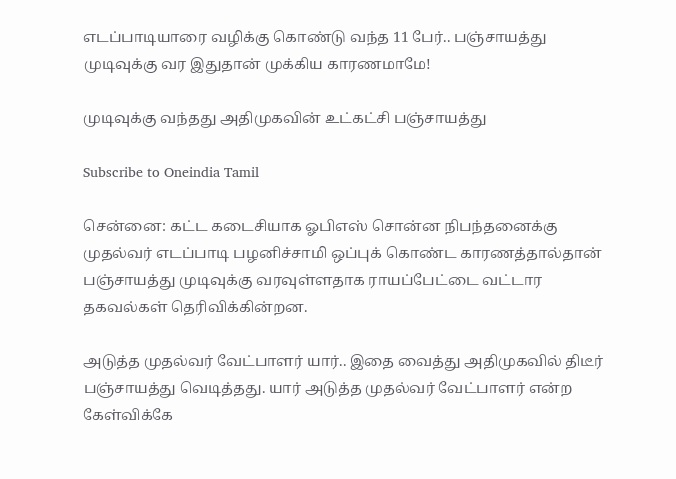எடப்பாடியாரை வழிக்கு கொண்டு வந்த 11 பேர்.. பஞ்சாயத்து முடிவுக்கு வர இதுதான் முக்கிய காரணமாமே!

முடிவுக்கு வந்தது அதிமுகவின் உட்கட்சி பஞ்சாயத்து

Subscribe to Oneindia Tamil

சென்னை: கட்ட கடைசியாக ஓபிஎஸ் சொன்ன நிபந்தனைக்கு முதல்வர் எடப்பாடி பழனிச்சாமி ஒப்புக் கொண்ட காரணத்தால்தான் பஞ்சாயத்து முடிவுக்கு வரவுள்ளதாக ராயப்பேட்டை வட்டார தகவல்கள் தெரிவிக்கின்றன.

அடுத்த முதல்வர் வேட்பாளர் யார்.. இதை வைத்து அதிமுகவில் திடீர் பஞ்சாயத்து வெடித்தது. யார் அடுத்த முதல்வர் வேட்பாளர் என்ற கேள்விக்கே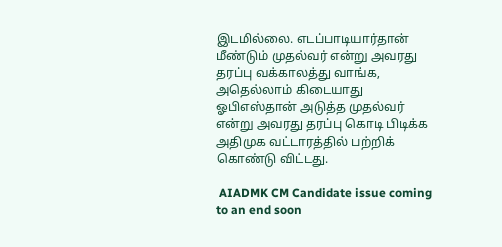இடமில்லை. எடப்பாடியார்தான் மீண்டும் முதல்வர் என்று அவரது தரப்பு வக்காலத்து வாங்க, அதெல்லாம் கிடையாது ஓபிஎஸ்தான் அடுத்த முதல்வர் என்று அவரது தரப்பு கொடி பிடிக்க அதிமுக வட்டாரத்தில் பற்றிக் கொண்டு விட்டது.

 AIADMK CM Candidate issue coming to an end soon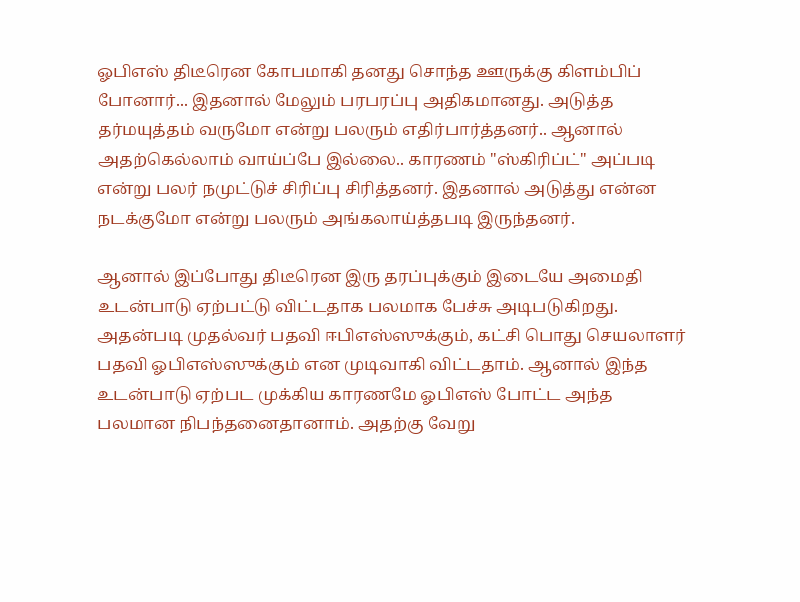ஓபிஎஸ் திடீரென கோபமாகி தனது சொந்த ஊருக்கு கிளம்பிப் போனார்... இதனால் மேலும் பரபரப்பு அதிகமானது. அடுத்த தர்மயுத்தம் வருமோ என்று பலரும் எதிர்பார்த்தனர்.. ஆனால் அதற்கெல்லாம் வாய்ப்பே இல்லை.. காரணம் "ஸ்கிரிப்ட்" அப்படி என்று பலர் நமுட்டுச் சிரிப்பு சிரித்தனர். இதனால் அடுத்து என்ன நடக்குமோ என்று பலரும் அங்கலாய்த்தபடி இருந்தனர்.

ஆனால் இப்போது திடீரென இரு தரப்புக்கும் இடையே அமைதி உடன்பாடு ஏற்பட்டு விட்டதாக பலமாக பேச்சு அடிபடுகிறது. அதன்படி முதல்வர் பதவி ஈபிஎஸ்ஸுக்கும், கட்சி பொது செயலாளர் பதவி ஓபிஎஸ்ஸுக்கும் என முடிவாகி விட்டதாம். ஆனால் இந்த உடன்பாடு ஏற்பட முக்கிய காரணமே ஓபிஎஸ் போட்ட அந்த பலமான நிபந்தனைதானாம். அதற்கு வேறு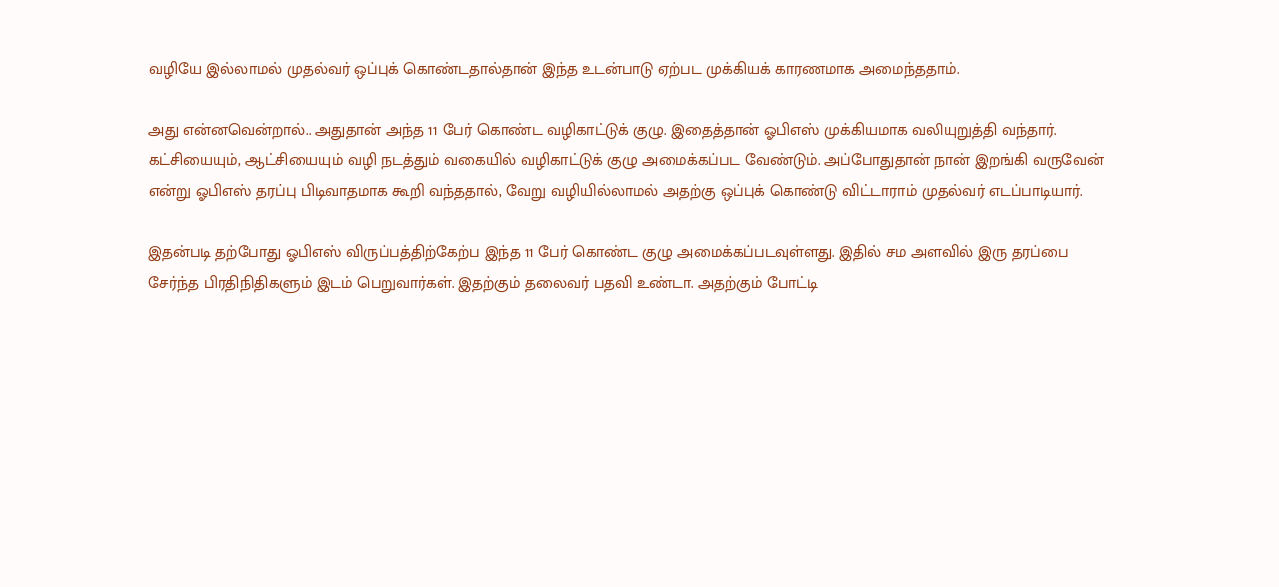வழியே இல்லாமல் முதல்வர் ஒப்புக் கொண்டதால்தான் இந்த உடன்பாடு ஏற்பட முக்கியக் காரணமாக அமைந்ததாம்.

அது என்னவென்றால்.. அதுதான் அந்த 11 பேர் கொண்ட வழிகாட்டுக் குழு. இதைத்தான் ஓபிஎஸ் முக்கியமாக வலியுறுத்தி வந்தார். கட்சியையும், ஆட்சியையும் வழி நடத்தும் வகையில் வழிகாட்டுக் குழு அமைக்கப்பட வேண்டும். அப்போதுதான் நான் இறங்கி வருவேன் என்று ஓபிஎஸ் தரப்பு பிடிவாதமாக கூறி வந்ததால், வேறு வழியில்லாமல் அதற்கு ஒப்புக் கொண்டு விட்டாராம் முதல்வர் எடப்பாடியார்.

இதன்படி தற்போது ஓபிஎஸ் விருப்பத்திற்கேற்ப இந்த 11 பேர் கொண்ட குழு அமைக்கப்படவுள்ளது. இதில் சம அளவில் இரு தரப்பை சேர்ந்த பிரதிநிதிகளும் இடம் பெறுவார்கள். இதற்கும் தலைவர் பதவி உண்டா. அதற்கும் போட்டி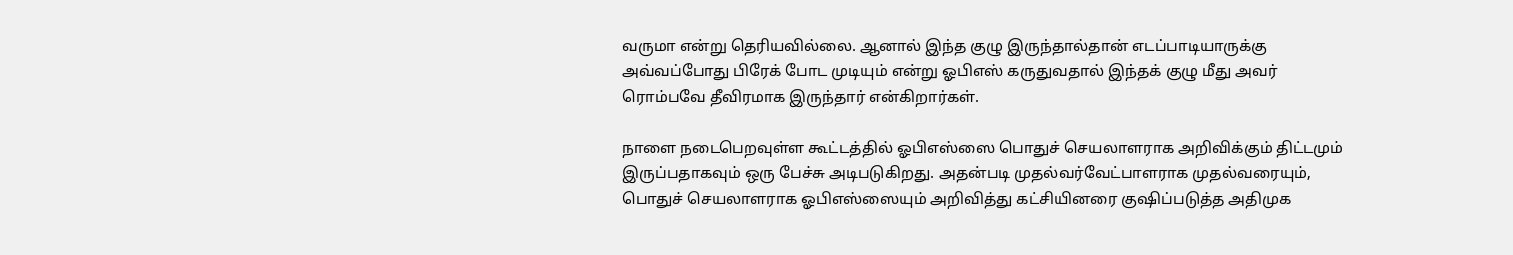வருமா என்று தெரியவில்லை. ஆனால் இந்த குழு இருந்தால்தான் எடப்பாடியாருக்கு அவ்வப்போது பிரேக் போட முடியும் என்று ஓபிஎஸ் கருதுவதால் இந்தக் குழு மீது அவர் ரொம்பவே தீவிரமாக இருந்தார் என்கிறார்கள்.

நாளை நடைபெறவுள்ள கூட்டத்தில் ஓபிஎஸ்ஸை பொதுச் செயலாளராக அறிவிக்கும் திட்டமும் இருப்பதாகவும் ஒரு பேச்சு அடிபடுகிறது. அதன்படி முதல்வர்வேட்பாளராக முதல்வரையும், பொதுச் செயலாளராக ஓபிஎஸ்ஸையும் அறிவித்து கட்சியினரை குஷிப்படுத்த அதிமுக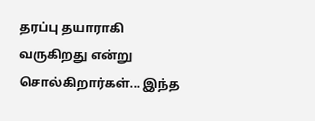தரப்பு தயாராகி வருகிறது என்று சொல்கிறார்கள்... இந்த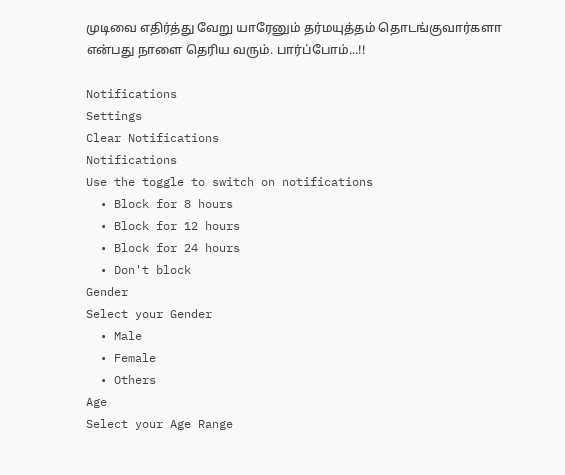முடிவை எதிர்த்து வேறு யாரேனும் தர்மயுத்தம் தொடங்குவார்களா என்பது நாளை தெரிய வரும். பார்ப்போம்...!!

Notifications
Settings
Clear Notifications
Notifications
Use the toggle to switch on notifications
  • Block for 8 hours
  • Block for 12 hours
  • Block for 24 hours
  • Don't block
Gender
Select your Gender
  • Male
  • Female
  • Others
Age
Select your Age Range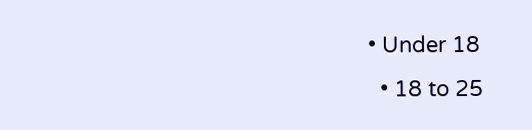• Under 18
  • 18 to 25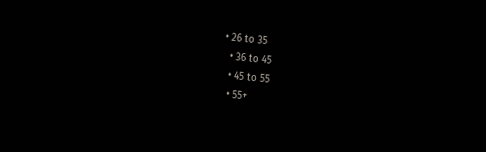• 26 to 35
  • 36 to 45
  • 45 to 55
  • 55+